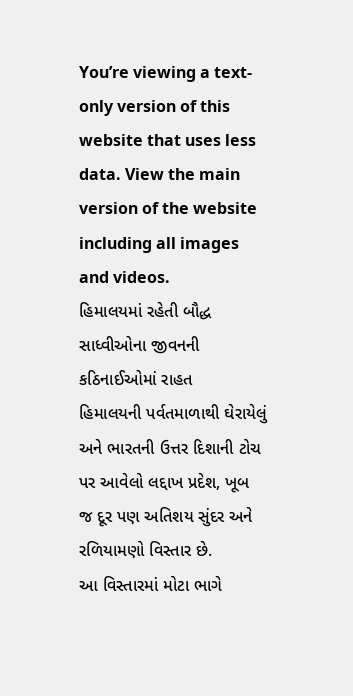You’re viewing a text-only version of this website that uses less data. View the main version of the website including all images and videos.
હિમાલયમાં રહેતી બૌદ્ધ સાધ્વીઓના જીવનની કઠિનાઈઓમાં રાહત
હિમાલયની પર્વતમાળાથી ઘેરાયેલું અને ભારતની ઉત્તર દિશાની ટોચ પર આવેલો લદ્દાખ પ્રદેશ, ખૂબ જ દૂર પણ અતિશય સુંદર અને રળિયામણો વિસ્તાર છે.
આ વિસ્તારમાં મોટા ભાગે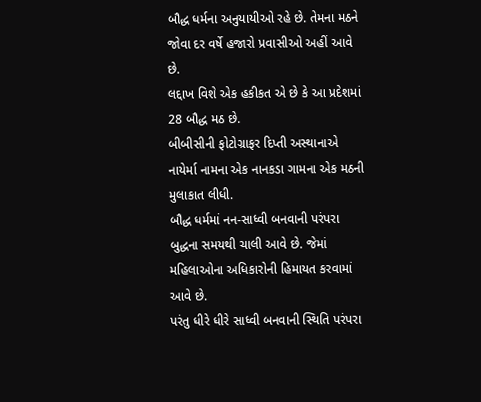બૌદ્ધ ધર્મના અનુયાયીઓ રહે છે. તેમના મઠને જોવા દર વર્ષે હજારો પ્રવાસીઓ અહીં આવે છે.
લદ્દાખ વિશે એક હકીકત એ છે કે આ પ્રદેશમાં 28 બૌદ્ધ મઠ છે.
બીબીસીની ફોટોગ્રાફર દિપ્તી અસ્થાનાએ નાયેર્મા નામના એક નાનકડા ગામના એક મઠની મુલાકાત લીધી.
બૌદ્ધ ધર્મમાં નન-સાધ્વી બનવાની પરંપરા બુદ્ધના સમયથી ચાલી આવે છે. જેમાં મહિલાઓના અધિકારોની હિમાયત કરવામાં આવે છે.
પરંતુ ધીરે ધીરે સાધ્વી બનવાની સ્થિતિ પરંપરા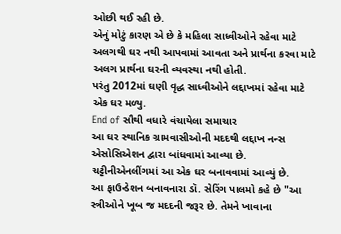ઓછી થઈ રહી છે.
એનું મોટું કારણ એ છે કે મહિલા સાધ્વીઓને રહેવા માટે અલગથી ઘર નથી આપવામાં આવતા અને પ્રાર્થના કરવા માટે અલગ પ્રાર્થના ઘરની વ્યવસ્થા નથી હોતી.
પરંતુ 2012માં ઘણી વૃદ્ધ સાધ્વીઓને લદ્દાખમાં રહેવા માટે એક ઘર મળ્યુ.
End of સૌથી વધારે વંચાયેલા સમાચાર
આ ઘર સ્થાનિક ગ્રામવાસીઓની મદદથી લદ્દાખ નન્સ એસોસિએશન દ્વારા બાંધવામાં આવ્યા છે.
ચટ્ટીનીએનલીંગમાં આ એક ઘર બનાવવામાં આવ્યું છે.
આ ફાઉન્ડેશન બનાવનારા ડૉ. સેરિંગ પાલમો કહે છે "આ સ્ત્રીઓને ખૂબ જ મદદની જરૂર છે. તેમને ખાવાના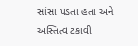સાંસા પડતા હતા અને અસ્તિત્વ ટકાવી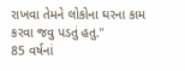રાખવા તેમને લોકોના ઘરના કામ કરવા જવુ પડતું હતુ."
85 વર્ષનાં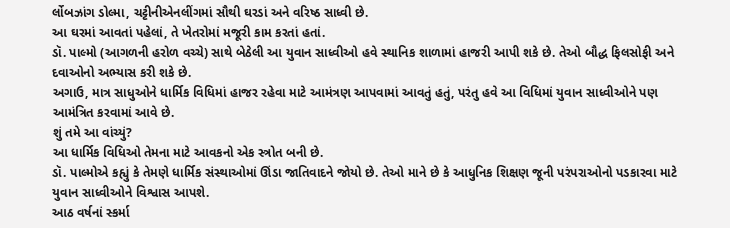ર્લોબઝાંગ ડોલ્મા, ચટ્ટીનીએનલીંગમાં સૌથી ઘરડાં અને વરિષ્ઠ સાધ્વી છે.
આ ઘરમાં આવતાં પહેલાં, તે ખેતરોમાં મજૂરી કામ કરતાં હતાં.
ડૉ. પાલ્મો (આગળની હરોળ વચ્ચે) સાથે બેઠેલી આ યુવાન સાધ્વીઓ હવે સ્થાનિક શાળામાં હાજરી આપી શકે છે. તેઓ બૌદ્ધ ફિલસોફી અને દવાઓનો અભ્યાસ કરી શકે છે.
અગાઉ, માત્ર સાધુઓને ધાર્મિક વિધિમાં હાજર રહેવા માટે આમંત્રણ આપવામાં આવતું હતું, પરંતુ હવે આ વિધિમાં યુવાન સાધ્વીઓને પણ આમંત્રિત કરવામાં આવે છે.
શું તમે આ વાંચ્યું?
આ ધાર્મિક વિધિઓ તેમના માટે આવકનો એક સ્ત્રોત બની છે.
ડૉ. પાલ્મોએ કહ્યું કે તેમણે ધાર્મિક સંસ્થાઓમાં ઊંડા જાતિવાદને જોયો છે. તેઓ માને છે કે આધુનિક શિક્ષણ જૂની પરંપરાઓનો પડકારવા માટે યુવાન સાધ્વીઓને વિશ્વાસ આપશે.
આઠ વર્ષનાં સ્કર્મા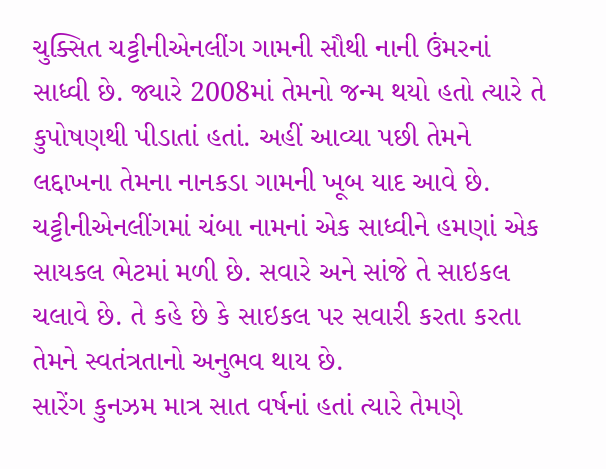ચુક્સિત ચટ્ટીનીએનલીંગ ગામની સૌથી નાની ઉંમરનાં સાધ્વી છે. જ્યારે 2008માં તેમનો જન્મ થયો હતો ત્યારે તે કુપોષણથી પીડાતાં હતાં. અહીં આવ્યા પછી તેમને લદ્દાખના તેમના નાનકડા ગામની ખૂબ યાદ આવે છે.
ચટ્ટીનીએનલીંગમાં ચંબા નામનાં એક સાધ્વીને હમણાં એક સાયકલ ભેટમાં મળી છે. સવારે અને સાંજે તે સાઇકલ ચલાવે છે. તે કહે છે કે સાઇકલ પર સવારી કરતા કરતા તેમને સ્વતંત્રતાનો અનુભવ થાય છે.
સારેંગ કુનઝમ માત્ર સાત વર્ષનાં હતાં ત્યારે તેમણે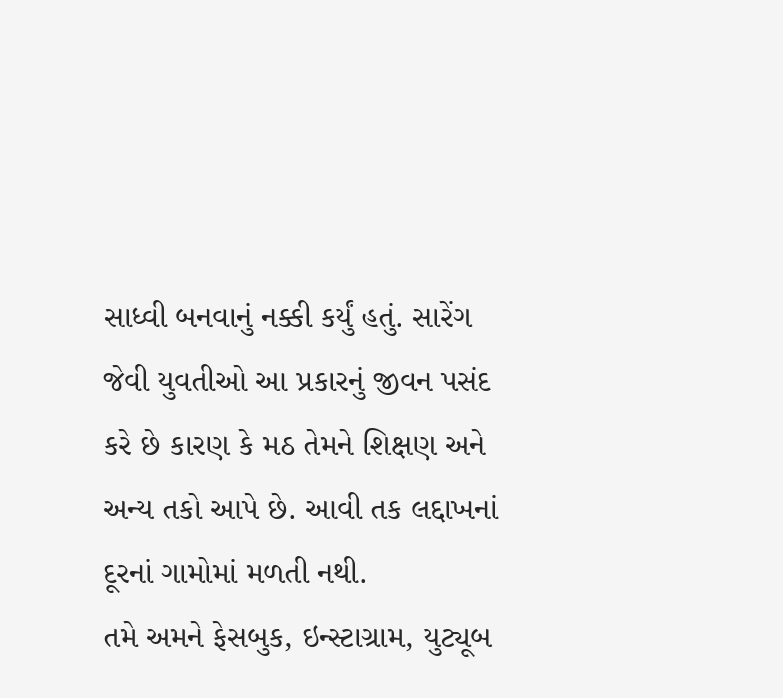સાધ્વી બનવાનું નક્કી કર્યું હતું. સારેંગ જેવી યુવતીઓ આ પ્રકારનું જીવન પસંદ કરે છે કારણ કે મઠ તેમને શિક્ષણ અને અન્ય તકો આપે છે. આવી તક લદ્દાખનાં દૂરનાં ગામોમાં મળતી નથી.
તમે અમને ફેસબુક, ઇન્સ્ટાગ્રામ, યુટ્યૂબ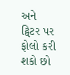અને ટ્વિટર પર ફોલો કરી શકો છો